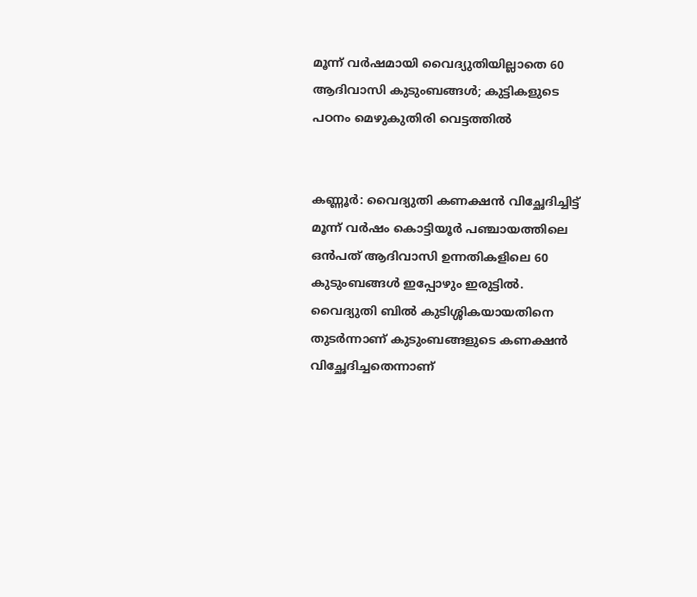മൂന്ന് വർഷമായി വൈദ്യുതിയില്ലാതെ 60 ആദിവാസി കുടുംബങ്ങൾ; കുട്ടികളുടെ പഠനം മെഴുകുതിരി വെട്ടത്തിൽ


കണ്ണൂർ: വൈദ്യുതി കണക്ഷൻ വിച്ഛേദിച്ചിട്ട് മൂന്ന് വർഷം കൊട്ടിയൂർ പഞ്ചായത്തിലെ ഒൻപത് ആദിവാസി ഉന്നതികളിലെ 60 കുടുംബങ്ങൾ ഇപ്പോഴും ഇരുട്ടിൽ. വൈദ്യുതി ബിൽ കുടിശ്ശികയായതിനെ തുടർന്നാണ് കുടുംബങ്ങളുടെ കണക്ഷൻ വിച്ഛേദിച്ചതെന്നാണ്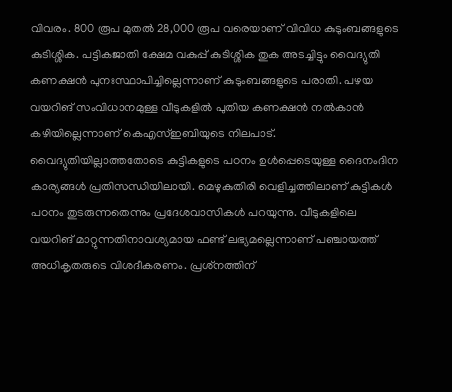വിവരം. 800 രൂപ മുതൽ 28,000 രൂപ വരെയാണ് വിവിധ കുടുംബങ്ങളുടെ കുടിശ്ശിക. പട്ടികജാതി ക്ഷേമ വകുപ്പ് കുടിശ്ശിക തുക അടച്ചിട്ടും വൈദ്യുതി കണക്ഷൻ പുനഃസ്ഥാപിച്ചില്ലെന്നാണ് കുടുംബങ്ങളുടെ പരാതി. പഴയ വയറിങ് സംവിധാനമുള്ള വീടുകളിൽ പുതിയ കണക്ഷൻ നൽകാൻ കഴിയില്ലെന്നാണ് കെഎസ്ഇബിയുടെ നിലപാട്. വൈദ്യുതിയില്ലാത്തതോടെ കുട്ടികളുടെ പഠനം ഉൾപ്പെടെയുള്ള ദൈനംദിന കാര്യങ്ങൾ പ്രതിസന്ധിയിലായി. മെഴുകുതിരി വെളിച്ചത്തിലാണ് കുട്ടികൾ പഠനം തുടരുന്നതെന്നും പ്രദേശവാസികൾ പറയുന്നു. വീടുകളിലെ വയറിങ് മാറ്റുന്നതിനാവശ്യമായ ഫണ്ട് ലഭ്യമല്ലെന്നാണ് പഞ്ചായത്ത് അധികൃതരുടെ വിശദീകരണം. പ്രശ്‌നത്തിന്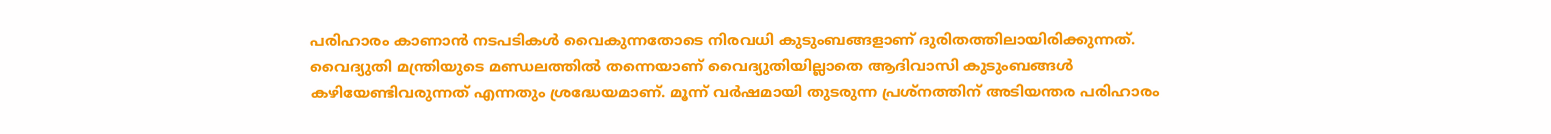പരിഹാരം കാണാൻ നടപടികൾ വൈകുന്നതോടെ നിരവധി കുടുംബങ്ങളാണ് ദുരിതത്തിലായിരിക്കുന്നത്. വൈദ്യുതി മന്ത്രിയുടെ മണ്ഡലത്തിൽ തന്നെയാണ് വൈദ്യുതിയില്ലാതെ ആദിവാസി കുടുംബങ്ങൾ കഴിയേണ്ടിവരുന്നത് എന്നതും ശ്രദ്ധേയമാണ്. മൂന്ന് വർഷമായി തുടരുന്ന പ്രശ്നത്തിന് അടിയന്തര പരിഹാരം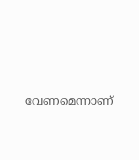വേണമെന്നാണ്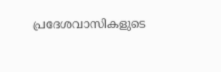പ്രദേശവാസികളുടെ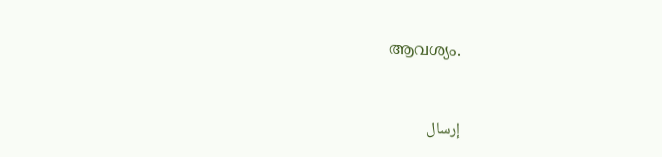ആവശ്യം.



إرسال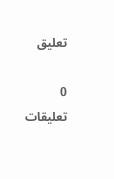تعليق

0 تعليقات